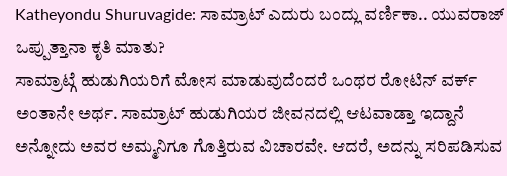Katheyondu Shuruvagide: ಸಾಮ್ರಾಟ್ ಎದುರು ಬಂದ್ಲು ವರ್ಣಿಕಾ.. ಯುವರಾಜ್ ಒಪ್ಪುತ್ತಾನಾ ಕೃತಿ ಮಾತು?
ಸಾಮ್ರಾಟ್ಗೆ ಹುಡುಗಿಯರಿಗೆ ಮೋಸ ಮಾಡುವುದೆಂದರೆ ಒಂಥರ ರೋಟಿನ್ ವರ್ಕ್ ಅಂತಾನೇ ಅರ್ಥ. ಸಾಮ್ರಾಟ್ ಹುಡುಗಿಯರ ಜೀವನದಲ್ಲಿ ಆಟವಾಡ್ತಾ ಇದ್ದಾನೆ ಅನ್ನೋದು ಅವರ ಅಮ್ಮನಿಗೂ ಗೊತ್ತಿರುವ ವಿಚಾರವೇ. ಆದರೆ, ಅದನ್ನು ಸರಿಪಡಿಸುವ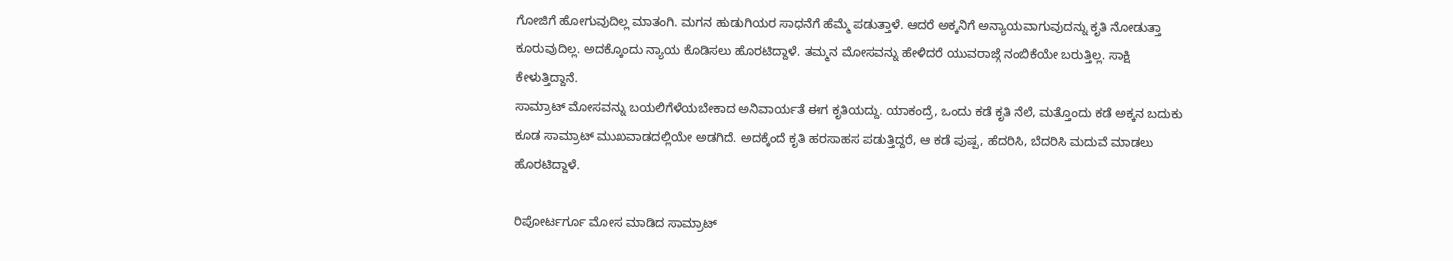ಗೋಜಿಗೆ ಹೋಗುವುದಿಲ್ಲ ಮಾತಂಗಿ. ಮಗನ ಹುಡುಗಿಯರ ಸಾಧನೆಗೆ ಹೆಮ್ಮೆ ಪಡುತ್ತಾಳೆ. ಆದರೆ ಅಕ್ಕನಿಗೆ ಅನ್ಯಾಯವಾಗುವುದನ್ನು ಕೃತಿ ನೋಡುತ್ತಾ ಕೂರುವುದಿಲ್ಲ. ಅದಕ್ಕೊಂದು ನ್ಯಾಯ ಕೊಡಿಸಲು ಹೊರಟಿದ್ದಾಳೆ. ತಮ್ಮನ ಮೋಸವನ್ನು ಹೇಳಿದರೆ ಯುವರಾಜ್ಗೆ ನಂಬಿಕೆಯೇ ಬರುತ್ತಿಲ್ಲ. ಸಾಕ್ಷಿ ಕೇಳುತ್ತಿದ್ದಾನೆ.
ಸಾಮ್ರಾಟ್ ಮೋಸವನ್ನು ಬಯಲಿಗೆಳೆಯಬೇಕಾದ ಅನಿವಾರ್ಯತೆ ಈಗ ಕೃತಿಯದ್ದು. ಯಾಕಂದ್ರೆ, ಒಂದು ಕಡೆ ಕೃತಿ ನೆಲೆ, ಮತ್ತೊಂದು ಕಡೆ ಅಕ್ಕನ ಬದುಕು ಕೂಡ ಸಾಮ್ರಾಟ್ ಮುಖವಾಡದಲ್ಲಿಯೇ ಅಡಗಿದೆ. ಅದಕ್ಕೆಂದೆ ಕೃತಿ ಹರಸಾಹಸ ಪಡುತ್ತಿದ್ದರೆ, ಆ ಕಡೆ ಪುಷ್ಪ, ಹೆದರಿಸಿ, ಬೆದರಿಸಿ ಮದುವೆ ಮಾಡಲು ಹೊರಟಿದ್ದಾಳೆ.

ರಿಪೋರ್ಟರ್ಗೂ ಮೋಸ ಮಾಡಿದ ಸಾಮ್ರಾಟ್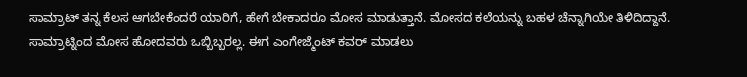ಸಾಮ್ರಾಟ್ ತನ್ನ ಕೆಲಸ ಆಗಬೇಕೆಂದರೆ ಯಾರಿಗೆ, ಹೇಗೆ ಬೇಕಾದರೂ ಮೋಸ ಮಾಡುತ್ತಾನೆ. ಮೋಸದ ಕಲೆಯನ್ನು ಬಹಳ ಚೆನ್ನಾಗಿಯೇ ತಿಳಿದಿದ್ದಾನೆ. ಸಾಮ್ರಾಟ್ನಿಂದ ಮೋಸ ಹೋದವರು ಒಬ್ಬಿಬ್ಬರಲ್ಲ. ಈಗ ಎಂಗೇಜ್ಮೆಂಟ್ ಕವರ್ ಮಾಡಲು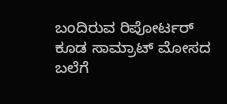ಬಂದಿರುವ ರಿಪೋರ್ಟರ್ ಕೂಡ ಸಾಮ್ರಾಟ್ ಮೋಸದ ಬಲೆಗೆ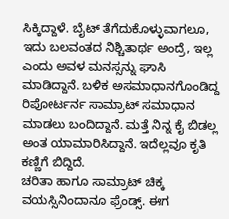ಸಿಕ್ಕಿದ್ದಾಳೆ. ಬೈಟ್ ತೆಗೆದುಕೊಳ್ಳುವಾಗಲೂ, ಇದು ಬಲವಂತದ ನಿಶ್ಚಿತಾರ್ಥ ಅಂದ್ರೆ, ಇಲ್ಲ ಎಂದು ಅವಳ ಮನಸ್ಸನ್ನು ಘಾಸಿ ಮಾಡಿದ್ದಾನೆ. ಬಳಿಕ ಅಸಮಾಧಾನಗೊಂಡಿದ್ದ ರಿಪೋರ್ಟರ್ನ ಸಾಮ್ರಾಟ್ ಸಮಾಧಾನ ಮಾಡಲು ಬಂದಿದ್ದಾನೆ. ಮತ್ತೆ ನಿನ್ನ ಕೈ ಬಿಡಲ್ಲ ಅಂತ ಯಾಮಾರಿಸಿದ್ದಾನೆ. ಇದೆಲ್ಲವೂ ಕೃತಿ ಕಣ್ಣಿಗೆ ಬಿದ್ದಿದೆ.
ಚರಿತಾ ಹಾಗೂ ಸಾಮ್ರಾಟ್ ಚಿಕ್ಕ ವಯಸ್ಸಿನಿಂದಾನೂ ಫ್ರೆಂಡ್ಸ್. ಈಗ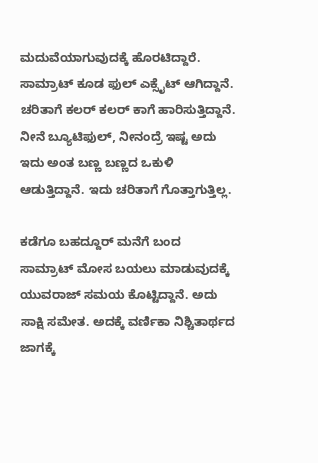ಮದುವೆಯಾಗುವುದಕ್ಕೆ ಹೊರಟಿದ್ದಾರೆ. ಸಾಮ್ರಾಟ್ ಕೂಡ ಫುಲ್ ಎಕ್ಸೈಟ್ ಆಗಿದ್ದಾನೆ. ಚರಿತಾಗೆ ಕಲರ್ ಕಲರ್ ಕಾಗೆ ಹಾರಿಸುತ್ತಿದ್ದಾನೆ. ನೀನೆ ಬ್ಯೂಟಿಫುಲ್, ನೀನಂದ್ರೆ ಇಷ್ಟ ಅದು ಇದು ಅಂತ ಬಣ್ಣ ಬಣ್ಣದ ಒಕುಳಿ ಆಡುತ್ತಿದ್ದಾನೆ. ಇದು ಚರಿತಾಗೆ ಗೊತ್ತಾಗುತ್ತಿಲ್ಲ.

ಕಡೆಗೂ ಬಹದ್ದೂರ್ ಮನೆಗೆ ಬಂದ
ಸಾಮ್ರಾಟ್ ಮೋಸ ಬಯಲು ಮಾಡುವುದಕ್ಕೆ ಯುವರಾಜ್ ಸಮಯ ಕೊಟ್ಟಿದ್ದಾನೆ. ಅದು ಸಾಕ್ಷಿ ಸಮೇತ. ಅದಕ್ಕೆ ವರ್ಣಿಕಾ ನಿಶ್ಚಿತಾರ್ಥದ ಜಾಗಕ್ಕೆ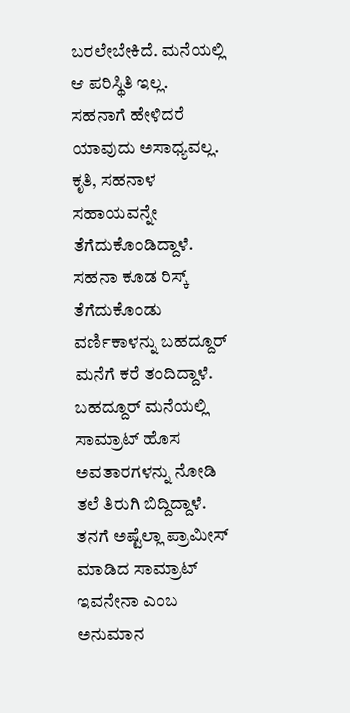ಬರಲೇಬೇಕಿದೆ. ಮನೆಯಲ್ಲಿ ಆ ಪರಿಸ್ಥಿತಿ ಇಲ್ಲ. ಸಹನಾಗೆ ಹೇಳಿದರೆ ಯಾವುದು ಅಸಾಧ್ಯವಲ್ಲ. ಕೃತಿ, ಸಹನಾಳ ಸಹಾಯವನ್ನೇ ತೆಗೆದುಕೊಂಡಿದ್ದಾಳೆ. ಸಹನಾ ಕೂಡ ರಿಸ್ಕ್ ತೆಗೆದುಕೊಂಡು ವರ್ಣಿಕಾಳನ್ನು ಬಹದ್ದೂರ್ ಮನೆಗೆ ಕರೆ ತಂದಿದ್ದಾಳೆ. ಬಹದ್ದೂರ್ ಮನೆಯಲ್ಲಿ ಸಾಮ್ರಾಟ್ ಹೊಸ ಅವತಾರಗಳನ್ನು ನೋಡಿ ತಲೆ ತಿರುಗಿ ಬಿದ್ದಿದ್ದಾಳೆ. ತನಗೆ ಅಷ್ಟೆಲ್ಲಾ ಪ್ರಾಮೀಸ್ ಮಾಡಿದ ಸಾಮ್ರಾಟ್ ಇವನೇನಾ ಎಂಬ ಅನುಮಾನ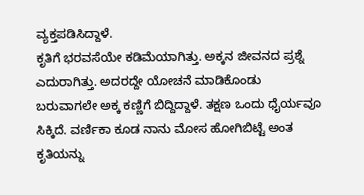ವ್ಯಕ್ತಪಡಿಸಿದ್ದಾಳೆ.
ಕೃತಿಗೆ ಭರವಸೆಯೇ ಕಡಿಮೆಯಾಗಿತ್ತು. ಅಕ್ಕನ ಜೀವನದ ಪ್ರಶ್ನೆ ಎದುರಾಗಿತ್ತು. ಅದರದ್ದೇ ಯೋಚನೆ ಮಾಡಿಕೊಂಡು ಬರುವಾಗಲೇ ಅಕ್ಕ ಕಣ್ಣಿಗೆ ಬಿದ್ದಿದ್ದಾಳೆ. ತಕ್ಷಣ ಒಂದು ಧೈರ್ಯವೂ ಸಿಕ್ಕಿದೆ. ವರ್ಣಿಕಾ ಕೂಡ ನಾನು ಮೋಸ ಹೋಗಿಬಿಟ್ಟೆ ಅಂತ ಕೃತಿಯನ್ನು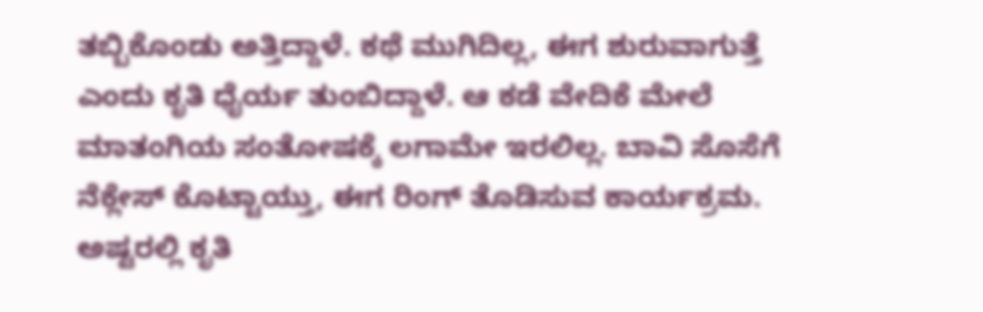ತಬ್ಬಿಕೊಂಡು ಅತ್ತಿದ್ದಾಳೆ. ಕಥೆ ಮುಗಿದಿಲ್ಲ, ಈಗ ಶುರುವಾಗುತ್ತೆ ಎಂದು ಕೃತಿ ಧೈರ್ಯ ತುಂಬಿದ್ದಾಳೆ. ಆ ಕಡೆ ವೇದಿಕೆ ಮೇಲೆ ಮಾತಂಗಿಯ ಸಂತೋಷಕ್ಕೆ ಲಗಾಮೇ ಇರಲಿಲ್ಲ. ಬಾವಿ ಸೊಸೆಗೆ ನೆಕ್ಲೇಸ್ ಕೊಟ್ಟಾಯ್ತು, ಈಗ ರಿಂಗ್ ತೊಡಿಸುವ ಕಾರ್ಯಕ್ರಮ. ಅಷ್ಟರಲ್ಲಿ ಕೃತಿ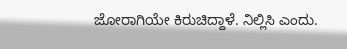ಜೋರಾಗಿಯೇ ಕಿರುಚಿದ್ದಾಳೆ. ನಿಲ್ಲಿಸಿ ಎಂದು.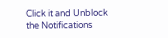Click it and Unblock the Notifications